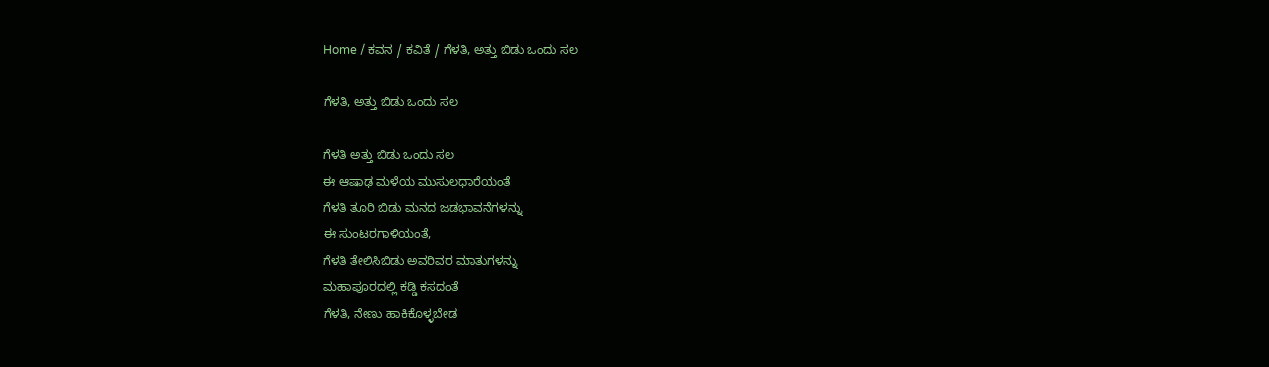Home / ಕವನ / ಕವಿತೆ / ಗೆಳತಿ, ಅತ್ತು ಬಿಡು ಒಂದು ಸಲ

ಗೆಳತಿ, ಅತ್ತು ಬಿಡು ಒಂದು ಸಲ

ಗೆಳತಿ ಅತ್ತು ಬಿಡು ಒಂದು ಸಲ
ಈ ಆಷಾಢ ಮಳೆಯ ಮುಸುಲಧಾರೆಯಂತೆ
ಗೆಳತಿ ತೂರಿ ಬಿಡು ಮನದ ಜಡಭಾವನೆಗಳನ್ನು
ಈ ಸುಂಟರಗಾಳಿಯಂತೆ,
ಗೆಳತಿ ತೇಲಿಸಿಬಿಡು ಅವರಿವರ ಮಾತುಗಳನ್ನು
ಮಹಾಪೂರದಲ್ಲಿ ಕಡ್ಡಿ ಕಸದಂತೆ
ಗೆಳತಿ, ನೇಣು ಹಾಕಿಕೊಳ್ಳಬೇಡ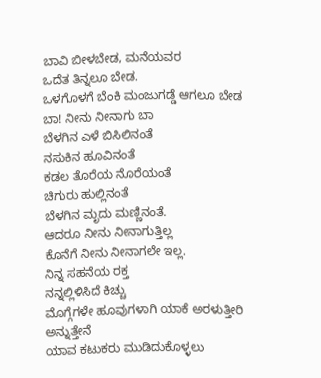ಬಾವಿ ಬೀಳಬೇಡ, ಮನೆಯವರ
ಒದೆತ ತಿನ್ನಲೂ ಬೇಡ.
ಒಳಗೊಳಗೆ ಬೆಂಕಿ ಮಂಜುಗಡ್ಡೆ ಆಗಲೂ ಬೇಡ
ಬಾ! ನೀನು ನೀನಾಗು ಬಾ
ಬೆಳಗಿನ ಎಳೆ ಬಿಸಿಲಿನಂತೆ
ನಸುಕಿನ ಹೂವಿನಂತೆ
ಕಡಲ ತೊರೆಯ ನೊರೆಯಂತೆ
ಚಿಗುರು ಹುಲ್ಲಿನಂತೆ
ಬೆಳಗಿನ ಮೃದು ಮಣ್ಣಿನಂತೆ.
ಆದರೂ ನೀನು ನೀನಾಗುತ್ತಿಲ್ಲ
ಕೊನೆಗೆ ನೀನು ನೀನಾಗಲೇ ಇಲ್ಲ.
ನಿನ್ನ ಸಹನೆಯ ರಕ್ತ
ನನ್ನಲ್ಲಿಳಿಸಿದೆ ಕಿಚ್ಚು
ಮೊಗ್ಗೆಗಳೇ ಹೂವುಗಳಾಗಿ ಯಾಕೆ ಅರಳುತ್ತೀರಿ
ಅನ್ನುತ್ತೇನೆ
ಯಾವ ಕಟುಕರು ಮುಡಿದುಕೊಳ್ಳಲು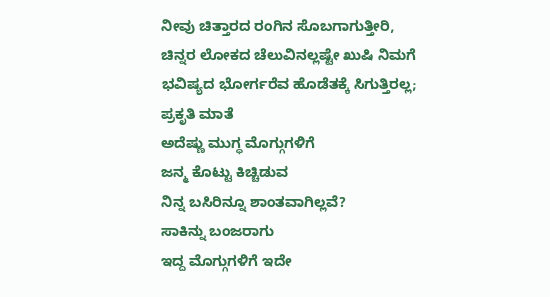ನೀವು ಚಿತ್ತಾರದ ರಂಗಿನ ಸೊಬಗಾಗುತ್ತೀರಿ,
ಚಿನ್ನರ ಲೋಕದ ಚೆಲುವಿನಲ್ಲಷ್ಟೇ ಖುಷಿ ನಿಮಗೆ
ಭವಿಷ್ಯದ ಭೋರ್ಗರೆವ ಹೊಡೆತಕ್ಕೆ ಸಿಗುತ್ತಿರಲ್ಲ;
ಪ್ರಕೃತಿ ಮಾತೆ
ಅದೆಷ್ಣು ಮುಗ್ಧ ಮೊಗ್ಗುಗಳಿಗೆ
ಜನ್ಮ ಕೊಟ್ಟು ಕಿಚ್ಚಿಡುವ
ನಿನ್ನ ಬಸಿರಿನ್ನೂ ಶಾಂತವಾಗಿಲ್ಲವೆ?
ಸಾಕಿನ್ನು ಬಂಜರಾಗು
ಇದ್ದ ಮೊಗ್ಗುಗಳಿಗೆ ಇದೇ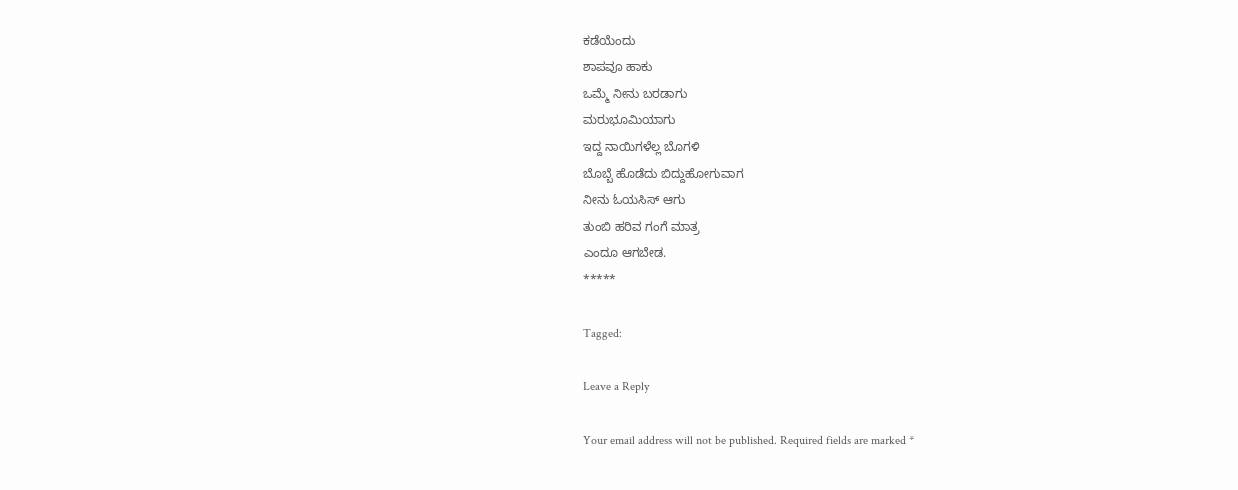ಕಡೆಯೆಂದು
ಶಾಪವೂ ಹಾಕು
ಒಮ್ಮೆ ನೀನು ಬರಡಾಗು
ಮರುಭೂಮಿಯಾಗು
ಇದ್ದ ನಾಯಿಗಳೆಲ್ಲ ಬೊಗಳಿ
ಬೊಬ್ಬೆ ಹೊಡೆದು ಬಿದ್ದುಹೋಗುವಾಗ
ನೀನು ಓಯಸಿಸ್ ಆಗು
ತುಂಬಿ ಹರಿವ ಗಂಗೆ ಮಾತ್ರ
ಎಂದೂ ಆಗಬೇಡ.
*****

Tagged:

Leave a Reply

Your email address will not be published. Required fields are marked *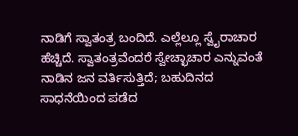ನಾಡಿಗೆ ಸ್ವಾತಂತ್ರ ಬಂದಿದೆ. ಎಲ್ಲೆಲ್ಲೂ ಸ್ವೈರಾಚಾರ ಹೆಚ್ಚಿದೆ. ಸ್ವಾತಂತ್ರವೆಂದರೆ ಸ್ವೇಚ್ಛಾಚಾರ ಎನ್ನುವಂತೆ ನಾಡಿನ ಜನ ವರ್ತಿಸುತ್ತಿದೆ; ಬಹುದಿನದ ಸಾಧನೆಯಿಂದ ಪಡೆದ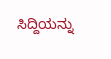ಸಿದ್ದಿಯನ್ನು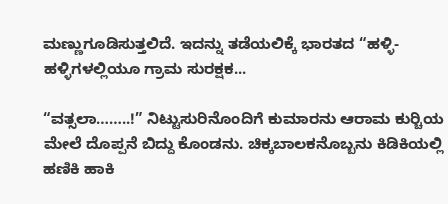ಮಣ್ಣುಗೂಡಿಸುತ್ತಲಿದೆ. ಇದನ್ನು ತಡೆಯಲಿಕ್ಕೆ ಭಾರತದ “ಹಳ್ಳಿ-ಹಳ್ಳಿಗಳಲ್ಲಿಯೂ ಗ್ರಾಮ ಸುರಕ್ಷಕ...

“ವತ್ಸಲಾ……..!” ನಿಟ್ಟುಸುರಿನೊಂದಿಗೆ ಕುಮಾರನು ಆರಾಮ ಕುರ್‍ಚಿಯ ಮೇಲೆ ದೊಪ್ಪನೆ ಬಿದ್ದು ಕೊಂಡನು. ಚಿಕ್ಕಬಾಲಕನೊಬ್ಬನು ಕಿಡಿಕಿಯಲ್ಲಿ ಹಣಿಕಿ ಹಾಕಿ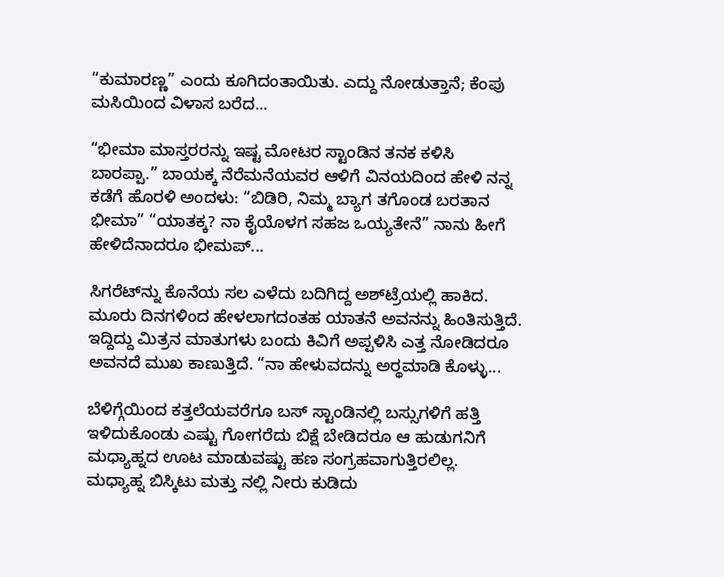“ಕುಮಾರಣ್ಣ” ಎಂದು ಕೂಗಿದಂತಾಯಿತು. ಎದ್ದು ನೋಡುತ್ತಾನೆ; ಕೆಂಪು ಮಸಿಯಿಂದ ವಿಳಾಸ ಬರೆದ...

“ಭೀಮಾ ಮಾಸ್ತರರನ್ನು ಇಷ್ಟ ಮೋಟರ ಸ್ಟಾಂಡಿನ ತನಕ ಕಳಿಸಿ ಬಾರಪ್ಪಾ.” ಬಾಯಕ್ಕ ನೆರೆಮನೆಯವರ ಆಳಿಗೆ ವಿನಯದಿಂದ ಹೇಳಿ ನನ್ನ ಕಡೆಗೆ ಹೊರಳಿ ಅಂದಳು: “ಬಿಡಿರಿ, ನಿಮ್ಮ ಬ್ಯಾಗ ತಗೊಂಡ ಬರತಾನ ಭೀಮಾ” “ಯಾತಕ್ಕ? ನಾ ಕೈಯೊಳಗ ಸಹಜ ಒಯ್ಯತೇನೆ” ನಾನು ಹೀಗೆ ಹೇಳಿದೆನಾದರೂ ಭೀಮಪ್...

ಸಿಗರೆಟ್‌ನ್ನು ಕೊನೆಯ ಸಲ ಎಳೆದು ಬದಿಗಿದ್ದ ಅಶ್‌ಟ್ರೆಯಲ್ಲಿ ಹಾಕಿದ. ಮೂರು ದಿನಗಳಿಂದ ಹೇಳಲಾಗದಂತಹ ಯಾತನೆ ಅವನನ್ನು ಹಿಂತಿಸುತ್ತಿದೆ. ಇದ್ದಿದ್ದು ಮಿತ್ರನ ಮಾತುಗಳು ಬಂದು ಕಿವಿಗೆ ಅಪ್ಪಳಿಸಿ ಎತ್ತ ನೋಡಿದರೂ ಅವನದೆ ಮುಖ ಕಾಣುತ್ತಿದೆ. “ನಾ ಹೇಳುವದನ್ನು ಅರ್‍ಥಮಾಡಿ ಕೊಳ್ಳು...

ಬೆಳಿಗ್ಗೆಯಿಂದ ಕತ್ತಲೆಯವರೆಗೂ ಬಸ್ ಸ್ಟಾಂಡಿನಲ್ಲಿ ಬಸ್ಸುಗಳಿಗೆ ಹತ್ತಿ ಇಳಿದುಕೊಂಡು ಎಷ್ಟು ಗೋಗರೆದು ಬಿಕ್ಷೆ ಬೇಡಿದರೂ ಆ ಹುಡುಗನಿಗೆ ಮಧ್ಯಾಹ್ನದ ಊಟ ಮಾಡುವಷ್ಟು ಹಣ ಸಂಗ್ರಹವಾಗುತ್ತಿರಲಿಲ್ಲ. ಮಧ್ಯಾಹ್ನ ಬಿಸ್ಕಿಟು ಮತ್ತು ನಲ್ಲಿ ನೀರು ಕುಡಿದು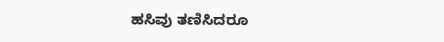ಹಸಿವು ತಣಿಸಿದರೂ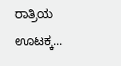ರಾತ್ರಿಯ ಊಟಕ್ಕ...